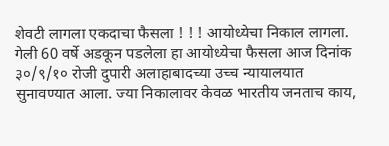शेवटी लागला एकदाचा फैसला ! ! ! आयोध्येचा निकाल लागला.
गेली 60 वर्षे अडकून पडलेला हा आयोध्येचा फैसला आज दिनांक ३०/९/१० रोजी दुपारी अलाहाबादच्या उच्च न्यायालयात सुनावण्यात आला. ज्या निकालावर केवळ भारतीय जनताच काय,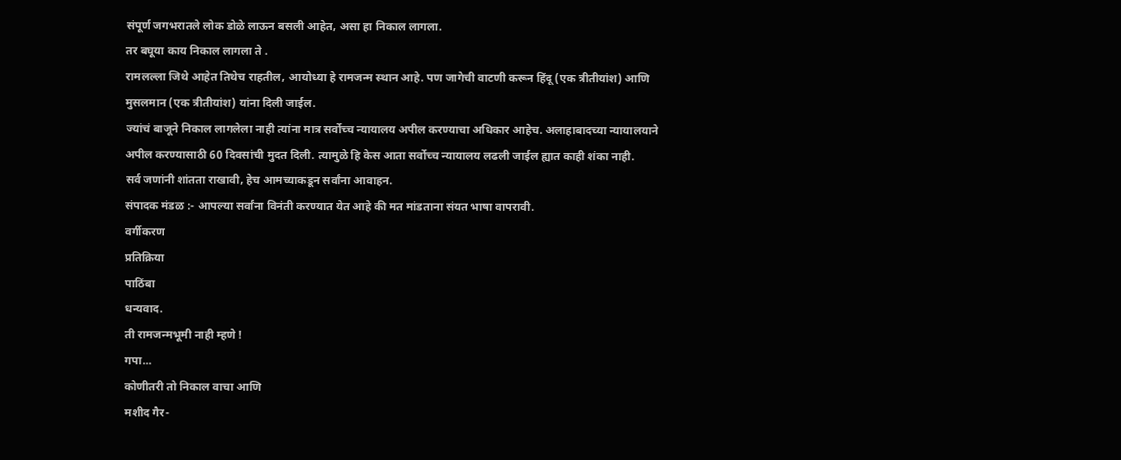संपूर्ण जगभरातले लोक डोळे लाऊन बसली आहेत, असा हा निकाल लागला.
तर बघूया काय निकाल लागला ते .
रामलल्ला जिथे आहेत तिथेच राहतील, आयोध्या हे रामजन्म स्थान आहे. पण जागेची वाटणी करून हिंदू (एक त्रीतीयांश) आणि मुसलमान (एक त्रीतीयांश) यांना दिली जाईल.
ज्यांचं बाजूने निकाल लागलेला नाही त्यांना मात्र सर्वोच्च न्यायालय अपील करण्याचा अधिकार आहेच. अलाहाबादच्या न्यायालयाने अपील करण्यासाठी 60 दिवसांची मुदत दिली. त्यामुळे हि केस आता सर्वोच्च न्यायालय लढली जाईल ह्यात काही शंका नाही.
सर्व जणांनी शांतता राखावी, हेच आमच्याकडून सर्वांना आवाहन.
संपादक मंडळ :- आपल्या सर्वांना विनंती करण्यात येत आहे की मत मांडताना संयत भाषा वापरावी.
वर्गीकरण
प्रतिक्रिया
पाठिंबा
धन्यवाद.
ती रामजन्मभूमी नाही म्हणे !
गपा...
कोणीतरी तो निकाल वाचा आणि
मशीद गैर-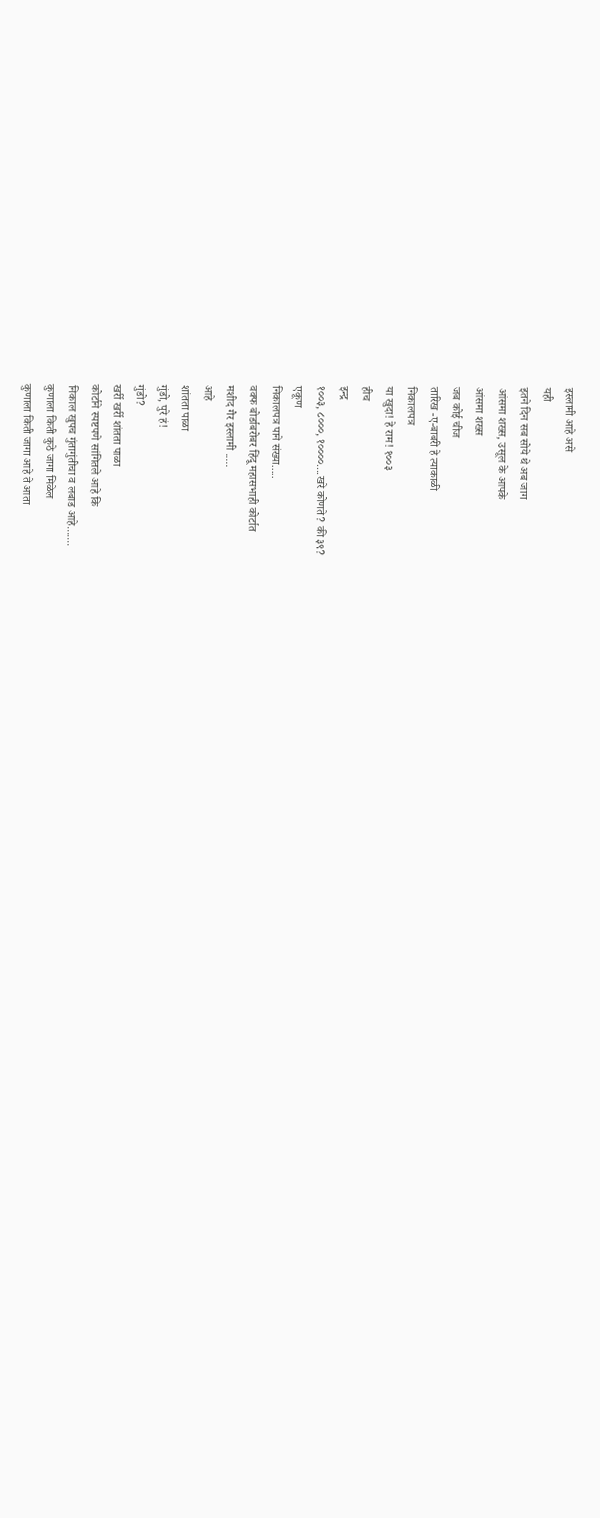इस्लामी आहे असे
यही
इतने दिन सब सोये थे अब जाग
आंसमा शख्स, उसूल के आपके
आंसमा शख्स
जब कोई चीज
तारिख -ए-बाबरी हे त्याकाळी
निकालपत्र
या खुदा! हे राम! १००३
हीच
इन्द्र
१००३, ८०००, १००००....खरे कोणते? की ३९?
एकूण
निकालपत्र पाने संख्या.....
वक्फ बोर्डाबरोबर हिंदू महासभाही कोर्टात
मशीद गैर इस्लामी .....
आहे
शांतता पाळा
गुंडो, पुरे हं!
गुंडो?
खर्री खर्री शांतता पाळा
कोर्टाने स्पष्टपणे सांगितले आहे कि
निकाल खुपच गुंतागुंतीचा व लबाड आहे.......
कुणाला किती कुठे जागा मिळेल
कुणाला किती जागा आहे ते आता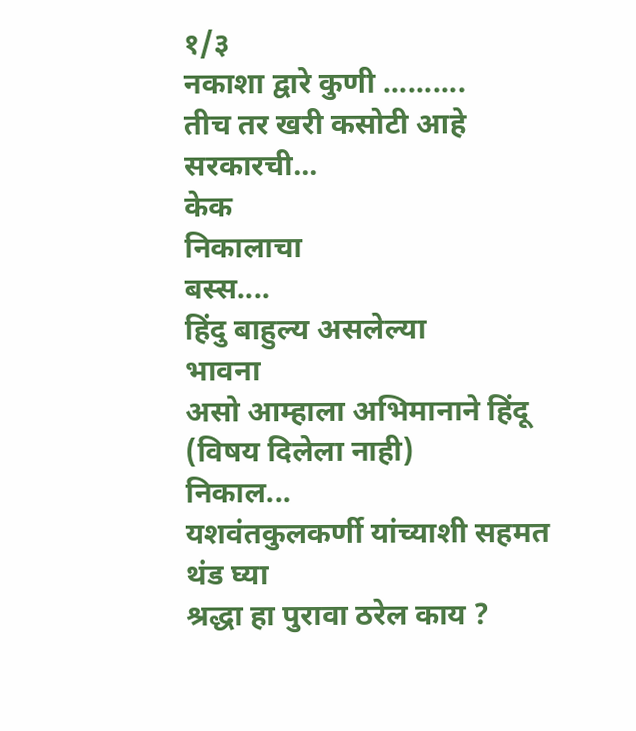१/३
नकाशा द्वारे कुणी ..........
तीच तर खरी कसोटी आहे सरकारची...
केक
निकालाचा
बस्स....
हिंदु बाहुल्य असलेल्या
भावना
असो आम्हाला अभिमानाने हिंदू
(विषय दिलेला नाही)
निकाल...
यशवंतकुलकर्णी यांच्याशी सहमत
थंड घ्या
श्रद्धा हा पुरावा ठरेल काय ?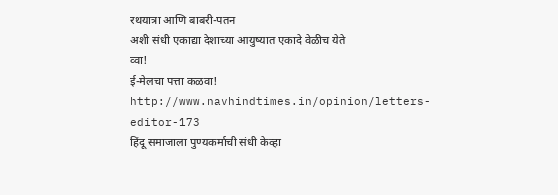रथयात्रा आणि बाबरी-पतन
अशी संधी एकाद्या देशाच्या आयुष्यात एकादे वेळीच येते
व्वा!
ई-मेलचा पत्ता कळवा!
http://www.navhindtimes.in/opinion/letters-editor-173
हिंदू समाजाला पुण्यकर्माची संधी केव्हा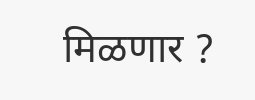मिळणार ?